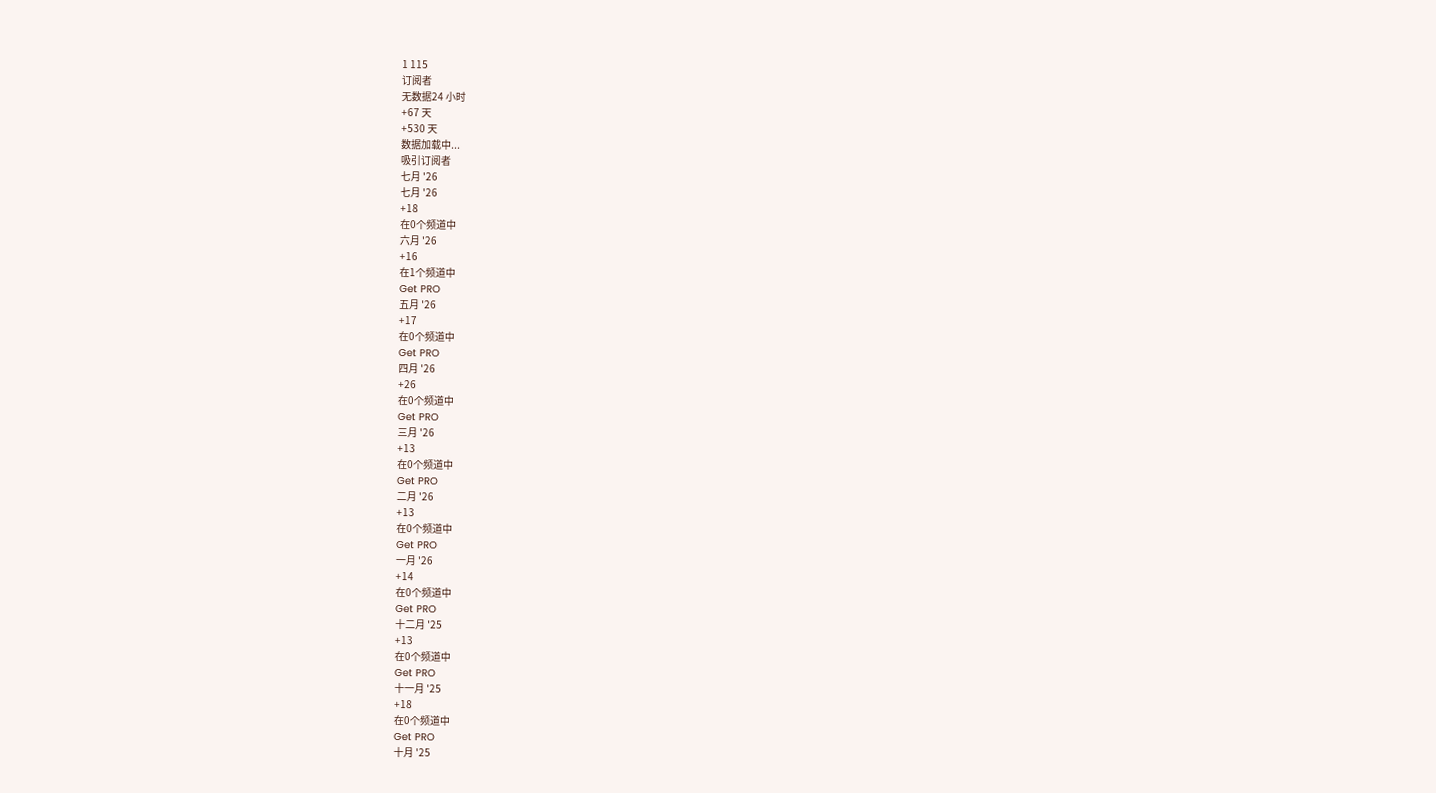1 115
订阅者
无数据24 小时
+67 天
+530 天
数据加载中...
吸引订阅者
七月 '26
七月 '26
+18
在0个频道中
六月 '26
+16
在1个频道中
Get PRO
五月 '26
+17
在0个频道中
Get PRO
四月 '26
+26
在0个频道中
Get PRO
三月 '26
+13
在0个频道中
Get PRO
二月 '26
+13
在0个频道中
Get PRO
一月 '26
+14
在0个频道中
Get PRO
十二月 '25
+13
在0个频道中
Get PRO
十一月 '25
+18
在0个频道中
Get PRO
十月 '25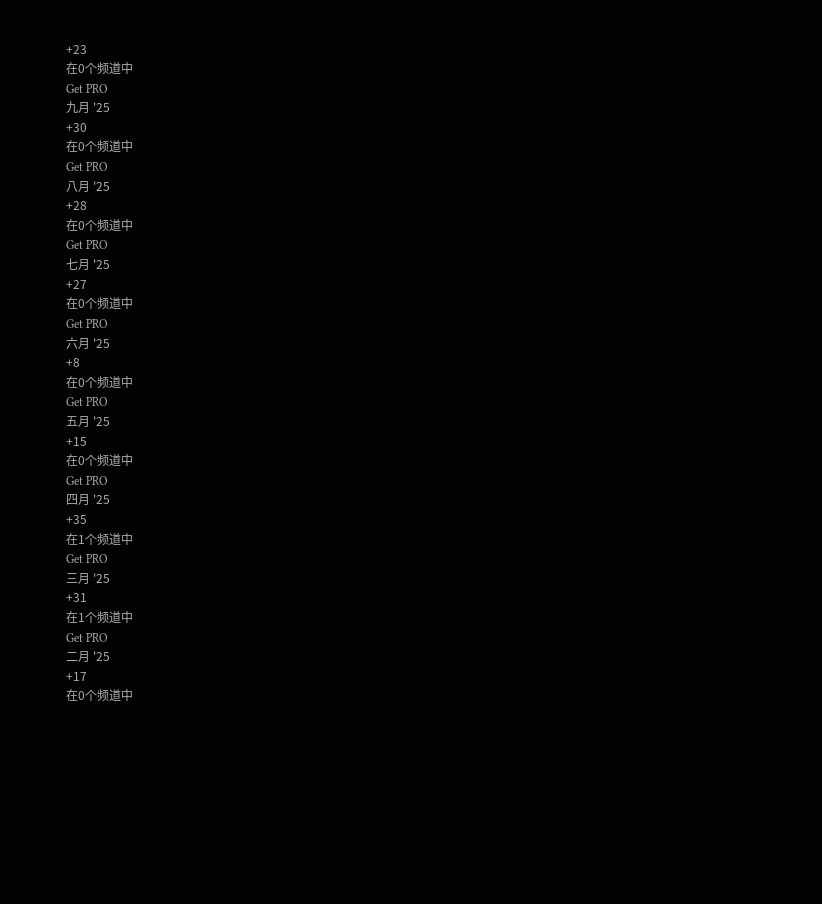+23
在0个频道中
Get PRO
九月 '25
+30
在0个频道中
Get PRO
八月 '25
+28
在0个频道中
Get PRO
七月 '25
+27
在0个频道中
Get PRO
六月 '25
+8
在0个频道中
Get PRO
五月 '25
+15
在0个频道中
Get PRO
四月 '25
+35
在1个频道中
Get PRO
三月 '25
+31
在1个频道中
Get PRO
二月 '25
+17
在0个频道中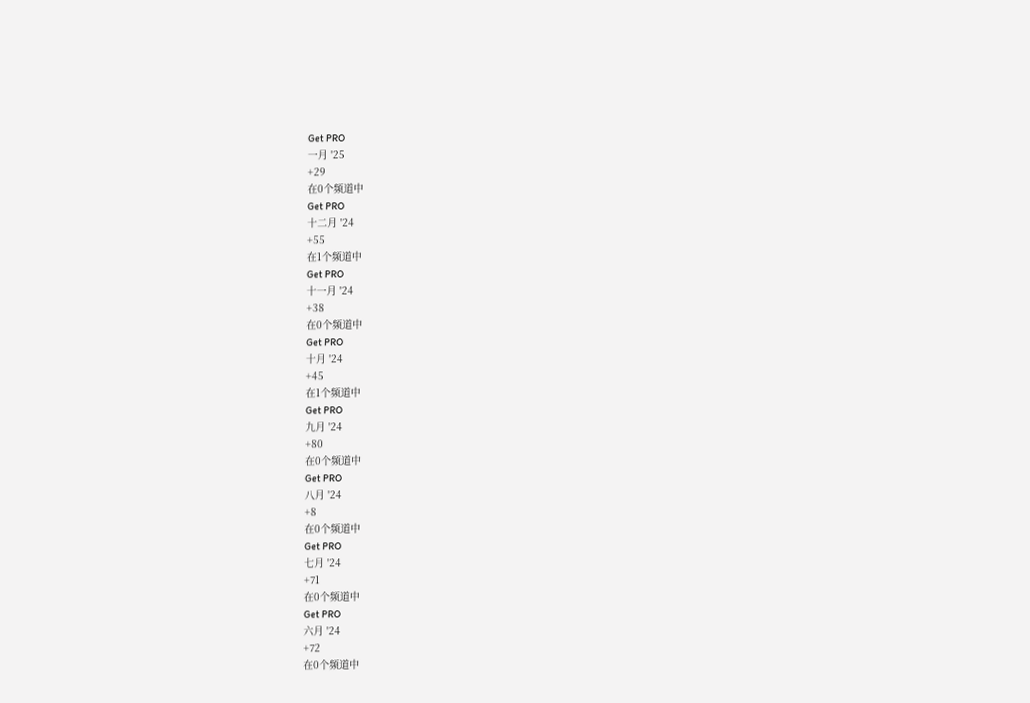Get PRO
一月 '25
+29
在0个频道中
Get PRO
十二月 '24
+55
在1个频道中
Get PRO
十一月 '24
+38
在0个频道中
Get PRO
十月 '24
+45
在1个频道中
Get PRO
九月 '24
+80
在0个频道中
Get PRO
八月 '24
+8
在0个频道中
Get PRO
七月 '24
+71
在0个频道中
Get PRO
六月 '24
+72
在0个频道中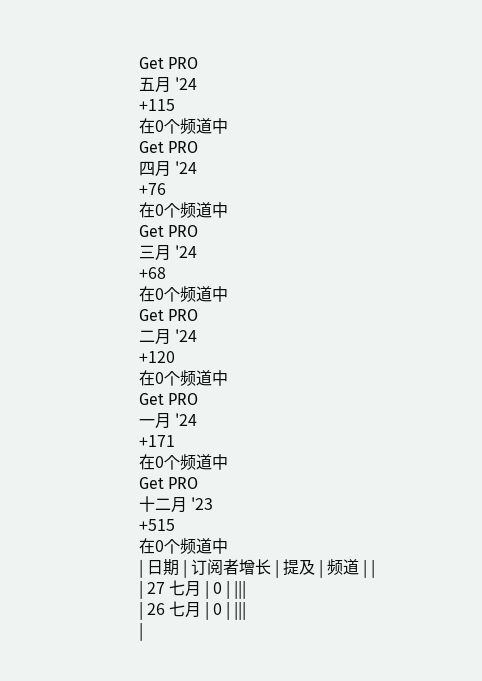Get PRO
五月 '24
+115
在0个频道中
Get PRO
四月 '24
+76
在0个频道中
Get PRO
三月 '24
+68
在0个频道中
Get PRO
二月 '24
+120
在0个频道中
Get PRO
一月 '24
+171
在0个频道中
Get PRO
十二月 '23
+515
在0个频道中
| 日期 | 订阅者增长 | 提及 | 频道 | |
| 27 七月 | 0 | |||
| 26 七月 | 0 | |||
|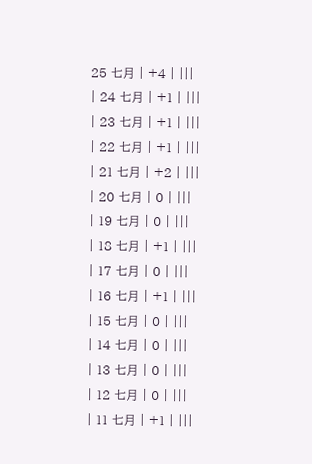25 七月 | +4 | |||
| 24 七月 | +1 | |||
| 23 七月 | +1 | |||
| 22 七月 | +1 | |||
| 21 七月 | +2 | |||
| 20 七月 | 0 | |||
| 19 七月 | 0 | |||
| 18 七月 | +1 | |||
| 17 七月 | 0 | |||
| 16 七月 | +1 | |||
| 15 七月 | 0 | |||
| 14 七月 | 0 | |||
| 13 七月 | 0 | |||
| 12 七月 | 0 | |||
| 11 七月 | +1 | |||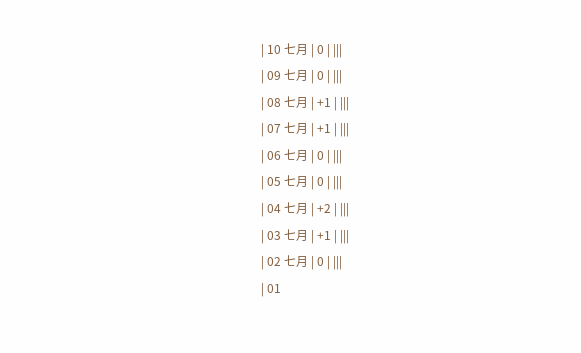| 10 七月 | 0 | |||
| 09 七月 | 0 | |||
| 08 七月 | +1 | |||
| 07 七月 | +1 | |||
| 06 七月 | 0 | |||
| 05 七月 | 0 | |||
| 04 七月 | +2 | |||
| 03 七月 | +1 | |||
| 02 七月 | 0 | |||
| 01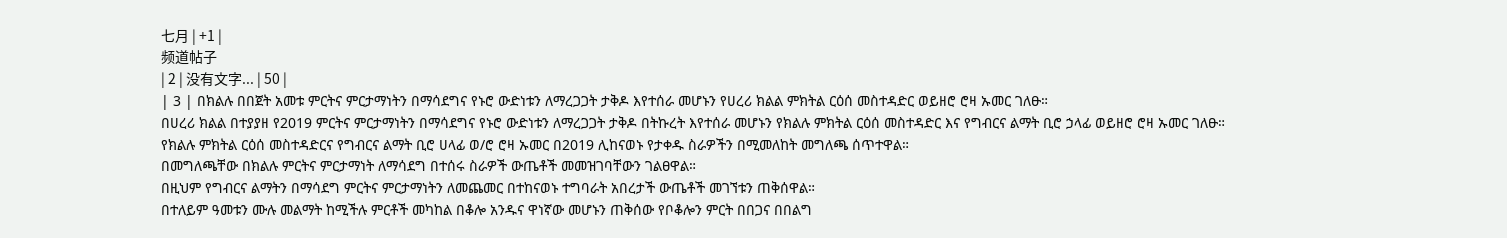七月 | +1 |
频道帖子
| 2 | 没有文字... | 50 |
| 3 | በክልሉ በበጀት አመቱ ምርትና ምርታማነትን በማሳደግና የኑሮ ውድነቱን ለማረጋጋት ታቅዶ እየተሰራ መሆኑን የሀረሪ ክልል ምክትል ርዕሰ መስተዳድር ወይዘሮ ሮዛ ኡመር ገለፁ።
በሀረሪ ክልል በተያያዘ የ2019 ምርትና ምርታማነትን በማሳደግና የኑሮ ውድነቱን ለማረጋጋት ታቅዶ በትኩረት እየተሰራ መሆኑን የክልሉ ምክትል ርዕሰ መስተዳድር እና የግብርና ልማት ቢሮ ኃላፊ ወይዘሮ ሮዛ ኡመር ገለፁ።
የክልሉ ምክትል ርዕሰ መስተዳድርና የግብርና ልማት ቢሮ ሀላፊ ወ/ሮ ሮዛ ኡመር በ2019 ሊከናወኑ የታቀዱ ስራዎችን በሚመለከት መግለጫ ሰጥተዋል።
በመግለጫቸው በክልሉ ምርትና ምርታማነት ለማሳደግ በተሰሩ ስራዎች ውጤቶች መመዝገባቸውን ገልፀዋል።
በዚህም የግብርና ልማትን በማሳደግ ምርትና ምርታማነትን ለመጨመር በተከናወኑ ተግባራት አበረታች ውጤቶች መገኘቱን ጠቅሰዋል።
በተለይም ዓመቱን ሙሉ መልማት ከሚችሉ ምርቶች መካከል በቆሎ አንዱና ዋነኛው መሆኑን ጠቅሰው የቦቆሎን ምርት በበጋና በበልግ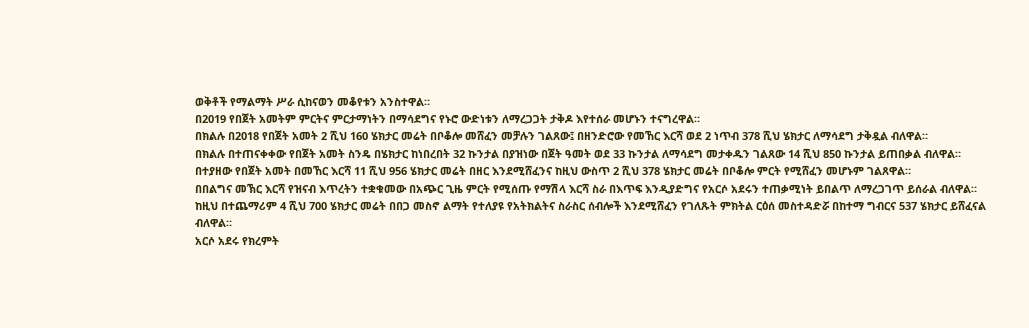ወቅቶች የማልማት ሥራ ሲከናወን መቆየቱን አንስተዋል።
በ2019 የበጀት አመትም ምርትና ምርታማነትን በማሳደግና የኑሮ ውድነቱን ለማረጋጋት ታቅዶ እየተሰራ መሆኑን ተናግረዋል።
በክልሉ በ2018 የበጀት አመት 2 ሺህ 160 ሄክታር መሬት በቦቆሎ መሸፈን መቻሉን ገልጸው፤ በዘንድሮው የመኸር እርሻ ወደ 2 ነጥብ 378 ሺህ ሄክታር ለማሳደግ ታቅዷል ብለዋል።
በክልሉ በተጠናቀቀው የበጀት አመት ስንዴ በሄክታር ከነበረበት 32 ኩንታል በያዝነው በጀት ዓመት ወደ 33 ኩንታል ለማሳደግ መታቀዱን ገልጸው 14 ሺህ 850 ኩንታል ይጠበቃል ብለዋል።
በተያዘው የበጀት አመት በመኸር እርሻ 11 ሺህ 956 ሄክታር መሬት በዘር እንደሚሸፈንና ከዚህ ውስጥ 2 ሺህ 378 ሄክታር መሬት በቦቆሎ ምርት የሚሸፈን መሆኑም ገልጸዋል።
በበልግና መኽር እርሻ የዝናብ እጥረትን ተቋቁመው በአጭር ጊዜ ምርት የሚሰጡ የማሽላ እርሻ ስራ በእጥፍ እንዲያድግና የአርሶ አደሩን ተጠቃሚነት ይበልጥ ለማረጋገጥ ይሰራል ብለዋል።
ከዚህ በተጨማሪም 4 ሺህ 700 ሄክታር መሬት በበጋ መስኖ ልማት የተለያዩ የአትክልትና ስራስር ሰብሎች እንደሚሸፈን የገለጹት ምክትል ርዕሰ መስተዳድሯ በከተማ ግብርና 537 ሄክታር ይሸፈናል ብለዋል።
አርሶ አደሩ የክረምት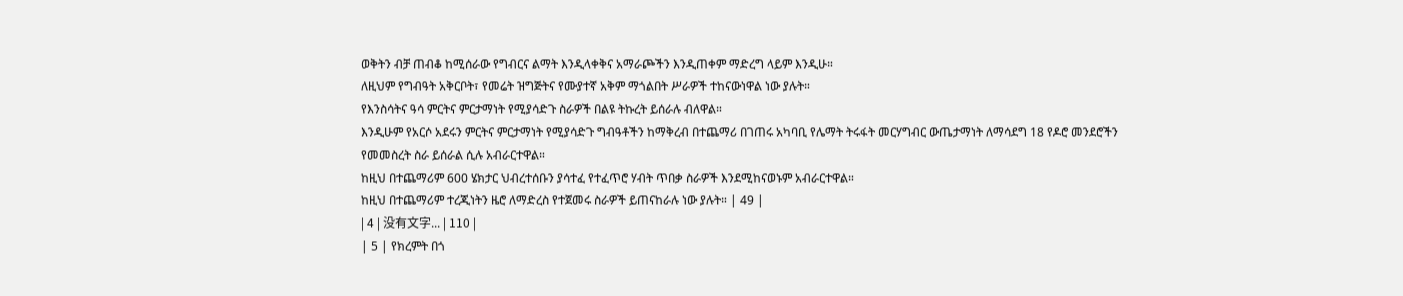ወቅትን ብቻ ጠብቆ ከሚሰራው የግብርና ልማት እንዲላቀቅና አማራጮችን እንዲጠቀም ማድረግ ላይም እንዲሁ።
ለዚህም የግብዓት አቅርቦት፣ የመሬት ዝግጅትና የሙያተኛ አቅም ማጎልበት ሥራዎች ተከናውነዋል ነው ያሉት።
የእንስሳትና ዓሳ ምርትና ምርታማነት የሚያሳድጉ ስራዎች በልዩ ትኩረት ይሰራሉ ብለዋል።
እንዲሁም የአርሶ አደሩን ምርትና ምርታማነት የሚያሳድጉ ግብዓቶችን ከማቅረብ በተጨማሪ በገጠሩ አካባቢ የሌማት ትሩፋት መርሃግብር ውጤታማነት ለማሳደግ 18 የዶሮ መንደሮችን የመመስረት ስራ ይሰራል ሲሉ አብራርተዋል።
ከዚህ በተጨማሪም 600 ሄክታር ህብረተሰቡን ያሳተፈ የተፈጥሮ ሃብት ጥበቃ ስራዎች እንደሚከናወኑም አብራርተዋል።
ከዚህ በተጨማሪም ተረጂነትን ዜሮ ለማድረስ የተጀመሩ ስራዎች ይጠናከራሉ ነው ያሉት። | 49 |
| 4 | 没有文字... | 110 |
| 5 | የክረምት በጎ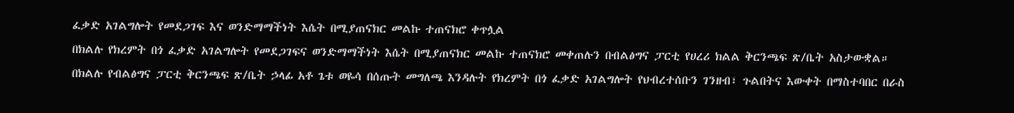ፈቃድ አገልግሎት የመደጋገፍ እና ወንድማማችነት እሴት በሚያጠናክር መልኩ ተጠናክሮ ቀጥሏል
በክልሉ የክረምት በጎ ፈቃድ አገልግሎት የመደጋገፍና ወንድማማችነት እሴት በሚያጠናክር መልኩ ተጠናክሮ መቀጠሉን በብልፅግና ፓርቲ የሀረሪ ክልል ቅርንጫፍ ጽ/ቤት አስታውቋል።
በክልሉ የብልፅግና ፓርቲ ቅርንጫፍ ጽ/ቤት ኃላፊ አቶ ጌቱ ወዬሳ በሰጡት መግለጫ እንዳሉት የክረምት በጎ ፈቃድ አገልግሎት የህብረተሰቡን ገንዘብ፣ ጉልበትና እውቀት በማስተባበር በራስ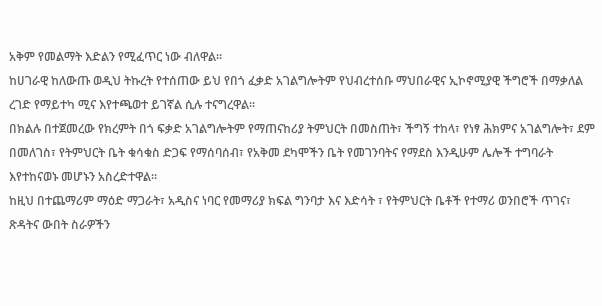አቅም የመልማት እድልን የሚፈጥር ነው ብለዋል።
ከሀገራዊ ከለውጡ ወዲህ ትኩረት የተሰጠው ይህ የበጎ ፈቃድ አገልግሎትም የህብረተሰቡ ማህበራዊና ኢኮኖሚያዊ ችግሮች በማቃለል ረገድ የማይተካ ሚና እየተጫወተ ይገኛል ሲሉ ተናግረዋል።
በክልሉ በተጀመረው የክረምት በጎ ፍቃድ አገልግሎትም የማጠናከሪያ ትምህርት በመስጠት፣ ችግኝ ተከላ፣ የነፃ ሕክምና አገልግሎት፣ ደም በመለገስ፣ የትምህርት ቤት ቁሳቁስ ድጋፍ የማሰባሰብ፣ የአቅመ ደካሞችን ቤት የመገንባትና የማደስ እንዲሁም ሌሎች ተግባራት እየተከናወኑ መሆኑን አስረድተዋል።
ከዚህ በተጨማሪም ማዕድ ማጋራት፣ አዲስና ነባር የመማሪያ ክፍል ግንባታ እና እድሳት ፣ የትምህርት ቤቶች የተማሪ ወንበሮች ጥገና፣ ጽዳትና ውበት ስራዎችን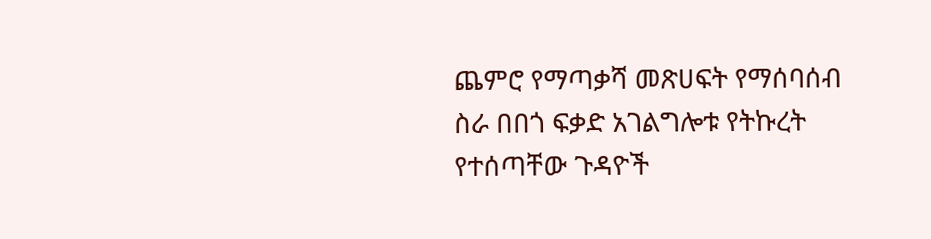ጨምሮ የማጣቃሻ መጽሀፍት የማሰባሰብ ስራ በበጎ ፍቃድ አገልግሎቱ የትኩረት የተሰጣቸው ጉዳዮች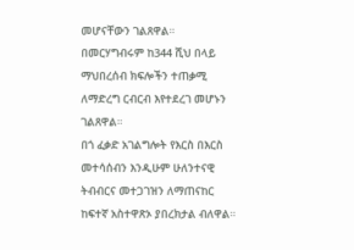መሆናቸውን ገልጸዋል።
በመርሃግብሩም ከ344 ሺህ በላይ ማህበረሰብ ክፍሎችን ተጠቃሚ ለማድረግ ርብርብ እየተደረገ መሆኑን ገልጸዋል።
በጎ ፈቃድ አገልግሎት የእርስ በእርስ መተሳሰብን እንዲሁም ሁለንተናዊ ትብብርና መተጋገዝን ለማጠናከር ከፍተኛ አስተዋጽኦ ያበረክታል ብለዋል።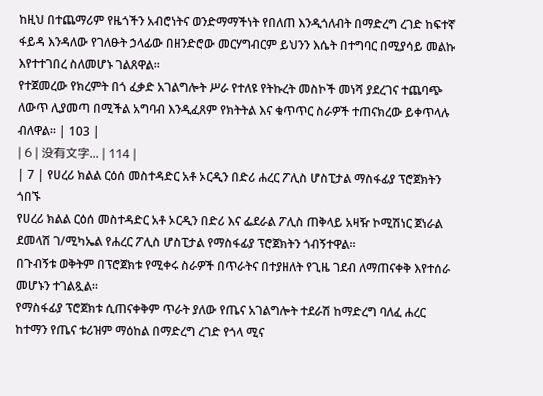ከዚህ በተጨማሪም የዜጎችን አብሮነትና ወንድማማችነት የበለጠ እንዲጎለብት በማድረግ ረገድ ከፍተኛ ፋይዳ እንዳለው የገለፁት ኃላፊው በዘንድሮው መርሃግብርም ይህንን እሴት በተግባር በሚያሳይ መልኩ እየተተገበረ ስለመሆኑ ገልጸዋል።
የተጀመረው የክረምት በጎ ፈቃድ አገልግሎት ሥራ የተለዩ የትኩረት መስኮች መነሻ ያደረገና ተጨባጭ ለውጥ ሊያመጣ በሚችል አግባብ እንዲፈጸም የክትትል እና ቁጥጥር ስራዎች ተጠናክረው ይቀጥላሉ ብለዋል። | 103 |
| 6 | 没有文字... | 114 |
| 7 | የሀረሪ ክልል ርዕሰ መስተዳድር አቶ ኦርዲን በድሪ ሐረር ፖሊስ ሆስፒታል ማስፋፊያ ፕሮጀክትን ጎበኙ
የሀረሪ ክልል ርዕሰ መስተዳድር አቶ ኦርዲን በድሪ እና ፌደራል ፖሊስ ጠቅላይ አዛዥ ኮሚሽነር ጀነራል ደመላሽ ገ/ሚካኤል የሐረር ፖሊስ ሆስፒታል የማስፋፊያ ፕሮጀክትን ጎብኝተዋል።
በጉብኝቱ ወቅትም በፕሮጀክቱ የሚቀሩ ስራዎች በጥራትና በተያዘለት የጊዜ ገደብ ለማጠናቀቅ እየተሰራ መሆኑን ተገልጿል።
የማስፋፊያ ፕሮጀክቱ ሲጠናቀቅም ጥራት ያለው የጤና አገልግሎት ተደራሽ ከማድረግ ባለፈ ሐረር ከተማን የጤና ቱሪዝም ማዕከል በማድረግ ረገድ የጎላ ሚና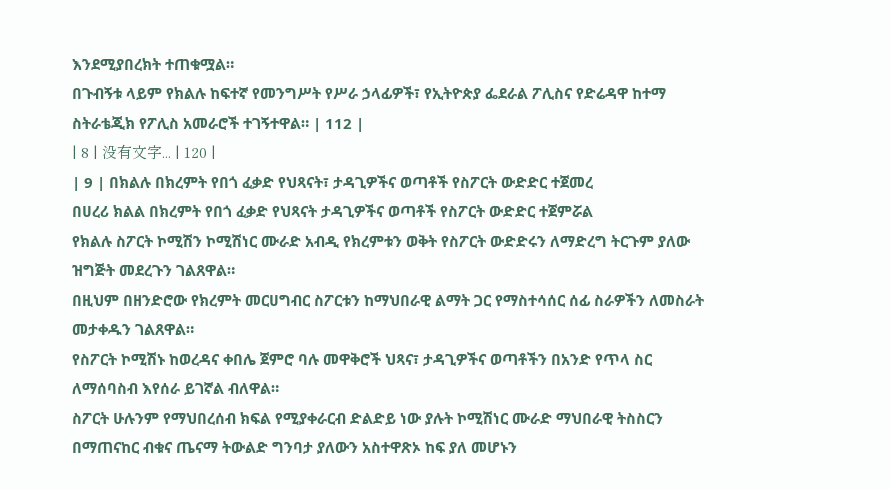እንደሚያበረክት ተጠቁሟል።
በጉብኝቱ ላይም የክልሉ ከፍተኛ የመንግሥት የሥራ ኃላፊዎች፣ የኢትዮጵያ ፌደራል ፖሊስና የድሬዳዋ ከተማ ስትራቴጂክ የፖሊስ አመራሮች ተገኝተዋል። | 112 |
| 8 | 没有文字... | 120 |
| 9 | በክልሉ በክረምት የበጎ ፈቃድ የህጻናት፣ ታዳጊዎችና ወጣቶች የስፖርት ውድድር ተጀመረ
በሀረሪ ክልል በክረምት የበጎ ፈቃድ የህጻናት ታዳጊዎችና ወጣቶች የስፖርት ውድድር ተጀምሯል
የክልሉ ስፖርት ኮሚሽን ኮሚሽነር ሙራድ አብዲ የክረምቱን ወቅት የስፖርት ውድድሩን ለማድረግ ትርጉም ያለው ዝግጅት መደረጉን ገልጸዋል።
በዚህም በዘንድሮው የክረምት መርሀግብር ስፖርቱን ከማህበራዊ ልማት ጋር የማስተሳሰር ሰፊ ስራዎችን ለመስራት መታቀዱን ገልጸዋል።
የስፖርት ኮሚሽኑ ከወረዳና ቀበሌ ጀምሮ ባሉ መዋቅሮች ህጻና፣ ታዳጊዎችና ወጣቶችን በአንድ የጥላ ስር ለማሰባስብ እየሰራ ይገኛል ብለዋል።
ስፖርት ሁሉንም የማህበረሰብ ክፍል የሚያቀራርብ ድልድይ ነው ያሉት ኮሚሽነር ሙራድ ማህበራዊ ትስስርን በማጠናከር ብቁና ጤናማ ትውልድ ግንባታ ያለውን አስተዋጽኦ ከፍ ያለ መሆኑን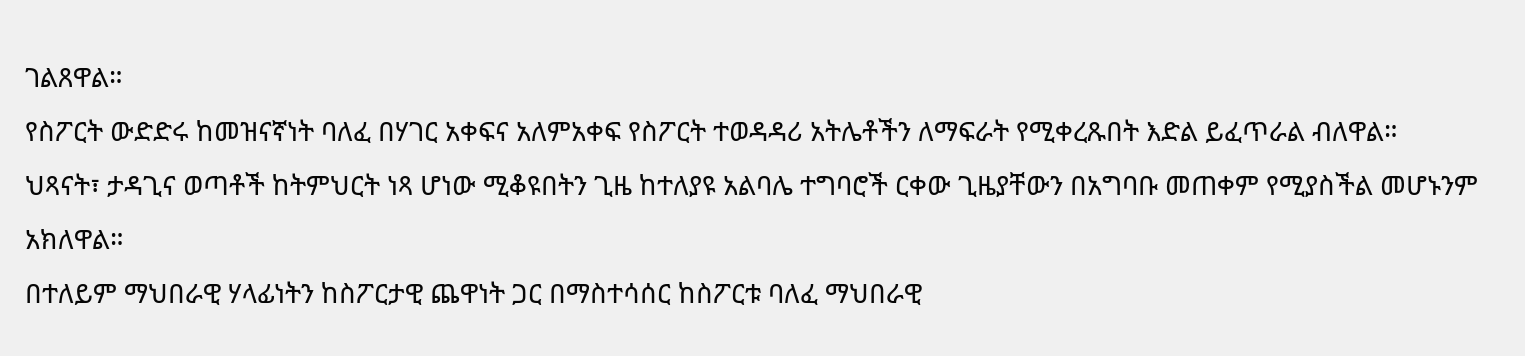ገልጸዋል።
የስፖርት ውድድሩ ከመዝናኛነት ባለፈ በሃገር አቀፍና አለምአቀፍ የስፖርት ተወዳዳሪ አትሌቶችን ለማፍራት የሚቀረጹበት እድል ይፈጥራል ብለዋል።
ህጻናት፣ ታዳጊና ወጣቶች ከትምህርት ነጻ ሆነው ሚቆዩበትን ጊዜ ከተለያዩ አልባሌ ተግባሮች ርቀው ጊዜያቸውን በአግባቡ መጠቀም የሚያስችል መሆኑንም አክለዋል።
በተለይም ማህበራዊ ሃላፊነትን ከስፖርታዊ ጨዋነት ጋር በማስተሳሰር ከስፖርቱ ባለፈ ማህበራዊ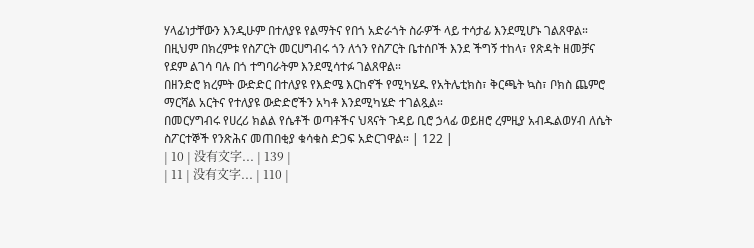ሃላፊነታቸውን እንዲሁም በተለያዩ የልማትና የበጎ አድራጎት ስራዎች ላይ ተሳታፊ እንደሚሆኑ ገልጸዋል።
በዚህም በክረምቱ የስፖርት መርሀግብሩ ጎን ለጎን የስፖርት ቤተሰቦች እንደ ችግኝ ተከላ፣ የጽዳት ዘመቻና የደም ልገሳ ባሉ በጎ ተግባራትም እንደሚሳተፉ ገልጸዋል።
በዘንድሮ ክረምት ውድድር በተለያዩ የእድሜ እርከኖች የሚካሄዱ የአትሌቲክስ፣ ቅርጫት ኳስ፣ ቦክስ ጨምሮ ማርሻል አርትና የተለያዩ ውድድሮችን አካቶ እንደሚካሄድ ተገልጿል።
በመርሃግብሩ የሀረሪ ክልል የሴቶች ወጣቶችና ህጻናት ጉዳይ ቢሮ ኃላፊ ወይዘሮ ረምዚያ አብዱልወሃብ ለሴት ስፖርተኞች የንጽሕና መጠበቂያ ቁሳቁስ ድጋፍ አድርገዋል። | 122 |
| 10 | 没有文字... | 139 |
| 11 | 没有文字... | 110 |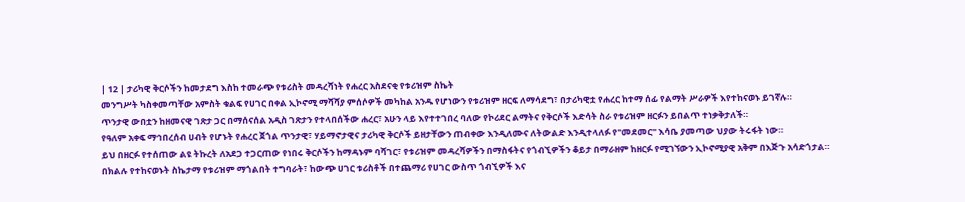| 12 | ታሪካዊ ቅርሶችን ከመታደግ እስከ ተመራጭ የቱሪስት መዳረሻነት የሐረር አስደናቂ የቱሪዝም ስኬት
መንግሥት ካስቀመጣቸው አምስት ቁልፍ የሀገር በቀል ኢኮኖሚ ማሻሻያ ምሰሶዎች መካከል አንዱ የሆነውን የቱሪዝም ዘርፍ ለማሳደግ፣ በታሪካዊቷ የሐረር ከተማ ሰፊ የልማት ሥራዎች እየተከናወኑ ይገኛሉ።
ጥንታዊ ውበቷን ከዘመናዊ ገጽታ ጋር በማሰናሰል አዲስ ገጽታን የተላበሰችው ሐረር፣ አሁን ላይ እየተተገበረ ባለው የኮሪደር ልማትና የቅርሶች እድሳት ስራ የቱሪዝም ዘርፉን ይበልጥ ተነቃቅታለች።
የዓለም አቀፍ ማኅበረሰብ ሀብት የሆኑት የሐረር ጀጎል ጥንታዊ፣ ሃይማኖታዊና ታሪካዊ ቅርሶች ይዘታቸውን ጠብቀው እንዲለሙና ለትውልድ እንዲተላለፉ የ"መደመር" እሳቤ ያመጣው ህያው ትሩፋት ነው።
ይህ በዘርፉ የተሰጠው ልዩ ትኩረት ለአደጋ ተጋርጠው የነበሩ ቅርሶችን ከማዳኑም ባሻገር፣ የቱሪዝም መዳረሻዎችን በማስፋትና የጎብኚዎችን ቆይታ በማራዘም ከዘርፉ የሚገኘውን ኢኮኖሚያዊ አቅም በእጅጉ አሳድጎታል።
በክልሉ የተከናወኑት ስኬታማ የቱሪዝም ማጎልበት ተግባራት፣ ከውጭ ሀገር ቱሪስቶች በተጨማሪ የሀገር ውስጥ ጎብኚዎች እና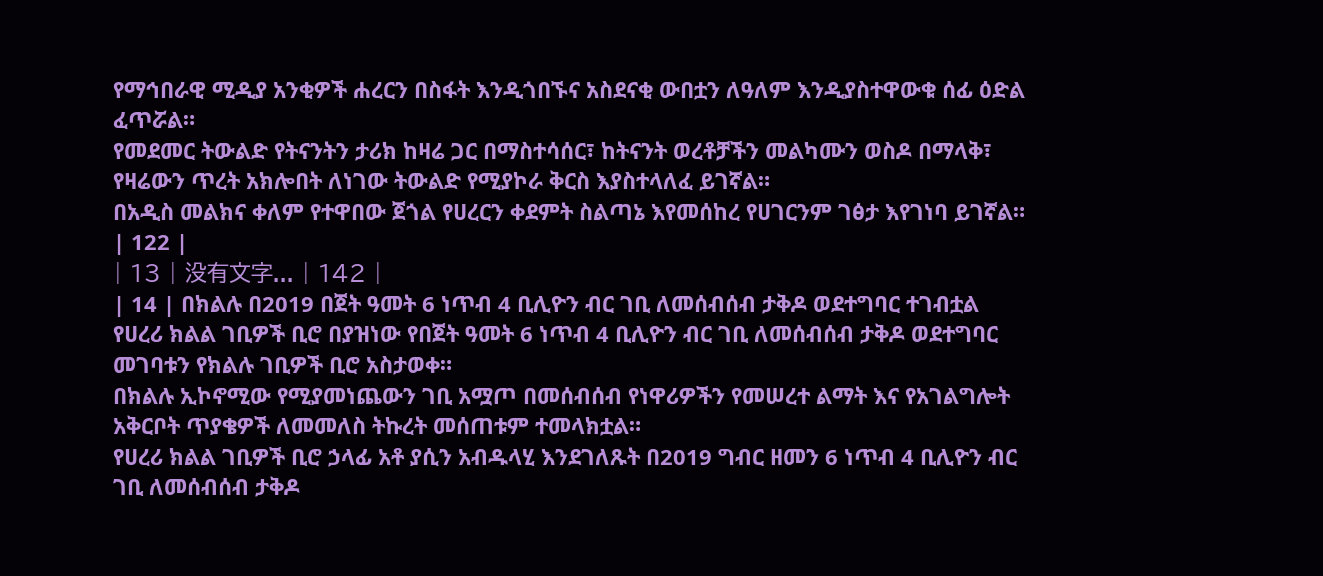የማኅበራዊ ሚዲያ አንቂዎች ሐረርን በስፋት እንዲጎበኙና አስደናቂ ውበቷን ለዓለም እንዲያስተዋውቁ ሰፊ ዕድል ፈጥሯል።
የመደመር ትውልድ የትናንትን ታሪክ ከዛሬ ጋር በማስተሳሰር፣ ከትናንት ወረቶቻችን መልካሙን ወስዶ በማላቅ፣ የዛሬውን ጥረት አክሎበት ለነገው ትውልድ የሚያኮራ ቅርስ እያስተላለፈ ይገኛል።
በአዲስ መልክና ቀለም የተዋበው ጀጎል የሀረርን ቀደምት ስልጣኔ እየመሰከረ የሀገርንም ገፅታ እየገነባ ይገኛል። | 122 |
| 13 | 没有文字... | 142 |
| 14 | በክልሉ በ2019 በጀት ዓመት 6 ነጥብ 4 ቢሊዮን ብር ገቢ ለመሰብሰብ ታቅዶ ወደተግባር ተገብቷል
የሀረሪ ክልል ገቢዎች ቢሮ በያዝነው የበጀት ዓመት 6 ነጥብ 4 ቢሊዮን ብር ገቢ ለመሰብሰብ ታቅዶ ወደተግባር መገባቱን የክልሉ ገቢዎች ቢሮ አስታወቀ።
በክልሉ ኢኮኖሚው የሚያመነጨውን ገቢ አሟጦ በመሰብሰብ የነዋሪዎችን የመሠረተ ልማት እና የአገልግሎት አቅርቦት ጥያቄዎች ለመመለስ ትኩረት መሰጠቱም ተመላክቷል።
የሀረሪ ክልል ገቢዎች ቢሮ ኃላፊ አቶ ያሲን አብዱላሂ እንደገለጹት በ2019 ግብር ዘመን 6 ነጥብ 4 ቢሊዮን ብር ገቢ ለመሰብሰብ ታቅዶ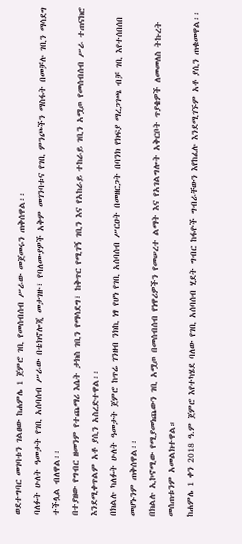ወደተግባር መገባቱን ገልፀው ከሐምሌ 1 ጀምሮ ገቢ የመሰብሰብ ሥራው መጀመሩን ጠቅሰዋል፡፡
ባለፉት ሁለት ዓመታት የገቢ አሰባሰብ ሥራው በቴክኖሎጂ መታገዙ፣ የባለሙያዎች አቅም መገንባቱና የገቢ ምንጮችን ማስፋት በመቻሉ ገቢን ማሳደግ ተችሏል ብለዋል፡፡
በተያዘው የግብር ዘመንም የተጨማሪ እሴት ታክስ ገቢን የማሳደግ፣ ከቅጥር የሚገኝ ገቢን እና የአከራይ ተከራይ ገቢን አሟጦ የመሰብሰብ ሥራ ተጠናክሮ እንደሚቀጥልም አቶ ያሲን አስረድተዋል፡፡
በክልሉ ካለፉት ሁለት ዓመታት ጀምሮ ከጥሬ ገንዘብ ንክኪ ነፃ የሆነ የገቢ አሰባሰብ ሥርዐት በመዘርጋት በባንክ የክፍያ ማረጋገጫ ብቻ ገቢ እየተሰበሰበ መሆኑንም ጠቅሰዋል፡፡
በክልሉ ኢኮኖሚው የሚያመነጨውን ገቢ አሟጦ በመሰብሰብ የነዋሪዎችን የመሠረተ ልማት እና የአገልግሎት አቅርቦት ጥያቄዎች ለመመለስ ትኩረት መሰጠቱንም አመልክተዋል።
ከሐምሌ 1 ቀን 2018 ዓ.ም ጀምሮ እየተካሄደ ባለው የገቢ አሰባሰብ ሂደት ግብር ከፋዮች ግብራቸውን እየከፈሉ እንደሚገኙም አቶ ያሲን ጠቁመዋል፡፡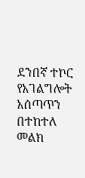ደንበኛ ተኮር የአገልግሎት አሰጣጥን በተከተለ መልክ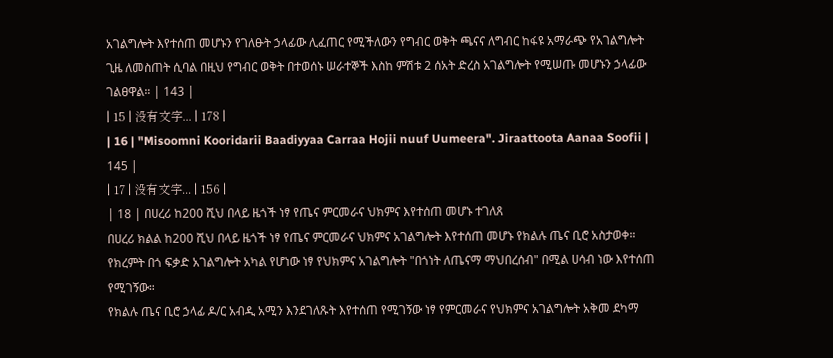አገልግሎት እየተሰጠ መሆኑን የገለፁት ኃላፊው ሊፈጠር የሚችለውን የግብር ወቅት ጫናና ለግብር ከፋዩ አማራጭ የአገልግሎት ጊዜ ለመስጠት ሲባል በዚህ የግብር ወቅት በተወሰኑ ሠራተኞች እስከ ምሽቱ 2 ሰአት ድረስ አገልግሎት የሚሠጡ መሆኑን ኃላፊው ገልፀዋል። | 143 |
| 15 | 没有文字... | 178 |
| 16 | "Misoomni Kooridarii Baadiyyaa Carraa Hojii nuuf Uumeera". Jiraattoota Aanaa Soofii | 145 |
| 17 | 没有文字... | 156 |
| 18 | በሀረሪ ከ200 ሺህ በላይ ዜጎች ነፃ የጤና ምርመራና ህክምና እየተሰጠ መሆኑ ተገለጸ
በሀረሪ ክልል ከ200 ሺህ በላይ ዜጎች ነፃ የጤና ምርመራና ህክምና አገልግሎት እየተሰጠ መሆኑ የክልሉ ጤና ቢሮ አስታወቀ።
የክረምት በጎ ፍቃድ አገልግሎት አካል የሆነው ነፃ የህክምና አገልግሎት "በጎነት ለጤናማ ማህበረሰብ" በሚል ሀሳብ ነው እየተሰጠ የሚገኝው።
የክልሉ ጤና ቢሮ ኃላፊ ዶ/ር አብዲ አሚን እንደገለጹት እየተሰጠ የሚገኝው ነፃ የምርመራና የህክምና አገልግሎት አቅመ ደካማ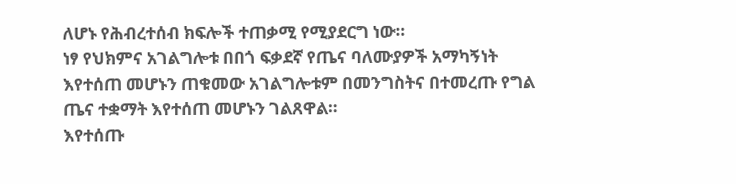ለሆኑ የሕብረተሰብ ክፍሎች ተጠቃሚ የሚያደርግ ነው።
ነፃ የህክምና አገልግሎቱ በበጎ ፍቃደኛ የጤና ባለሙያዎች አማካኝነት እየተሰጠ መሆኑን ጠቁመው አገልግሎቱም በመንግስትና በተመረጡ የግል ጤና ተቋማት እየተሰጠ መሆኑን ገልጸዋል።
እየተሰጡ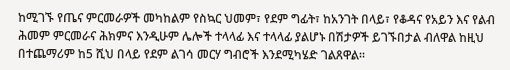ከሚገኙ የጤና ምርመራዎች መካከልም የስኳር ህመም፣ የደም ግፊት፣ ከአንገት በላይ፣ የቆዳና የአይን እና የልብ ሕመም ምርመራና ሕክምና እንዲሁም ሌሎች ተላላፊ እና ተላላፊ ያልሆኑ በሽታዎች ይገኙበታል ብለዋል ከዚህ በተጨማሪም ከ5 ሺህ በላይ የደም ልገሳ መርሃ ግብሮች እንደሚካሄድ ገልጸዋል።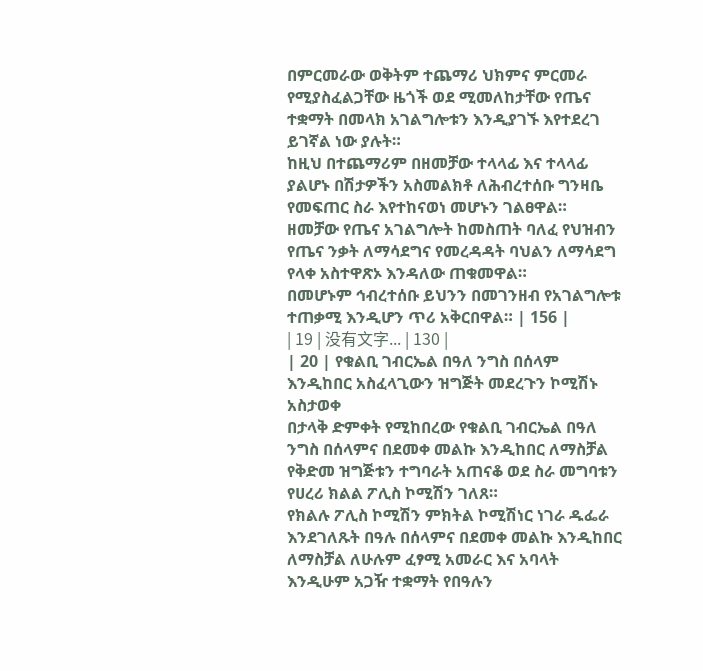በምርመራው ወቅትም ተጨማሪ ህክምና ምርመራ የሚያስፈልጋቸው ዜጎች ወደ ሚመለከታቸው የጤና ተቋማት በመላክ አገልግሎቱን እንዲያገኙ እየተደረገ ይገኛል ነው ያሉት።
ከዚህ በተጨማሪም በዘመቻው ተላላፊ እና ተላላፊ ያልሆኑ በሽታዎችን አስመልክቶ ለሕብረተሰቡ ግንዛቤ የመፍጠር ስራ እየተከናወነ መሆኑን ገልፀዋል።
ዘመቻው የጤና አገልግሎት ከመስጠት ባለፈ የህዝብን የጤና ንቃት ለማሳደግና የመረዳዳት ባህልን ለማሳደግ የላቀ አስተዋጽኦ እንዳለው ጠቁመዋል።
በመሆኑም ኅብረተሰቡ ይህንን በመገንዘብ የአገልግሎቱ ተጠቃሚ እንዲሆን ጥሪ አቅርበዋል። | 156 |
| 19 | 没有文字... | 130 |
| 20 | የቁልቢ ገብርኤል በዓለ ንግስ በሰላም እንዲከበር አስፈላጊውን ዝግጅት መደረጉን ኮሚሽኑ አስታወቀ
በታላቅ ድምቀት የሚከበረው የቁልቢ ገብርኤል በዓለ ንግስ በሰላምና በደመቀ መልኩ እንዲከበር ለማስቻል የቅድመ ዝግጅቱን ተግባራት አጠናቆ ወደ ስራ መግባቱን የሀረሪ ክልል ፖሊስ ኮሚሽን ገለጸ።
የክልሉ ፖሊስ ኮሚሽን ምክትል ኮሚሽነር ነገራ ዱፌራ እንደገለጹት በዓሉ በሰላምና በደመቀ መልኩ እንዲከበር ለማስቻል ለሁሉም ፈፃሚ አመራር እና አባላት እንዲሁም አጋዥ ተቋማት የበዓሉን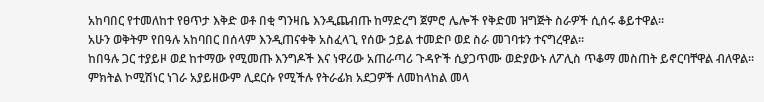አከባበር የተመለከተ የፀጥታ እቅድ ወቶ በቂ ግንዛቤ እንዲጨብጡ ከማድረግ ጀምሮ ሌሎች የቅድመ ዝግጅት ስራዎች ሲሰሩ ቆይተዋል።
አሁን ወቅትም የበዓሉ አከባበር በሰላም እንዲጠናቀቅ አስፈላጊ የሰው ኃይል ተመድቦ ወደ ስራ መገባቱን ተናግረዋል።
ከበዓሉ ጋር ተያይዞ ወደ ከተማው የሚመጡ እንግዶች እና ነዋሪው አጠራጣሪ ጉዳዮች ሲያጋጥሙ ወድያውኑ ለፖሊስ ጥቆማ መስጠት ይኖርባቸዋል ብለዋል።
ምክትል ኮሚሽነር ነገራ አያይዘውም ሊደርሱ የሚችሉ የትራፊክ አደጋዎች ለመከላከል መላ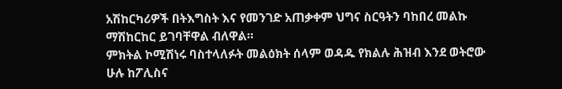አሽከርካሪዎች በትእግስት እና የመንገድ አጠቃቀም ህግና ስርዓትን ባከበረ መልኩ ማሽከርከር ይገባቸዋል ብለዋል።
ምክትል ኮሚሽነሩ ባስተላለፉት መልዕክት ሰላም ወዳዱ የክልሉ ሕዝብ እንደ ወትሮው ሁሉ ከፖሊስና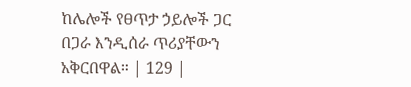ከሌሎች የፀጥታ ኃይሎች ጋር በጋራ እንዲሰራ ጥሪያቸውን አቅርበዋል። | 129 |